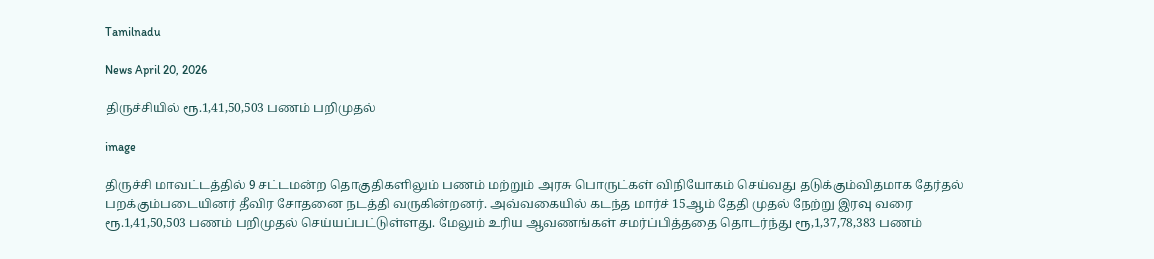Tamilnadu

News April 20, 2026

திருச்சியில் ரூ.1,41,50,503 பணம் பறிமுதல்

image

திருச்சி மாவட்டத்தில் 9 சட்டமன்ற தொகுதிகளிலும் பணம் மற்றும் அரசு பொருட்கள் விநியோகம் செய்வது தடுக்கும்விதமாக தேர்தல் பறக்கும்படையினர் தீவிர சோதனை நடத்தி வருகின்றனர். அவ்வகையில் கடந்த மார்ச் 15ஆம் தேதி முதல் நேற்று இரவு வரை ரூ.1,41,50,503 பணம் பறிமுதல் செய்யப்பட்டுள்ளது. மேலும் உரிய ஆவணங்கள் சமர்ப்பித்ததை தொடர்ந்து ரூ,1,37,78,383 பணம்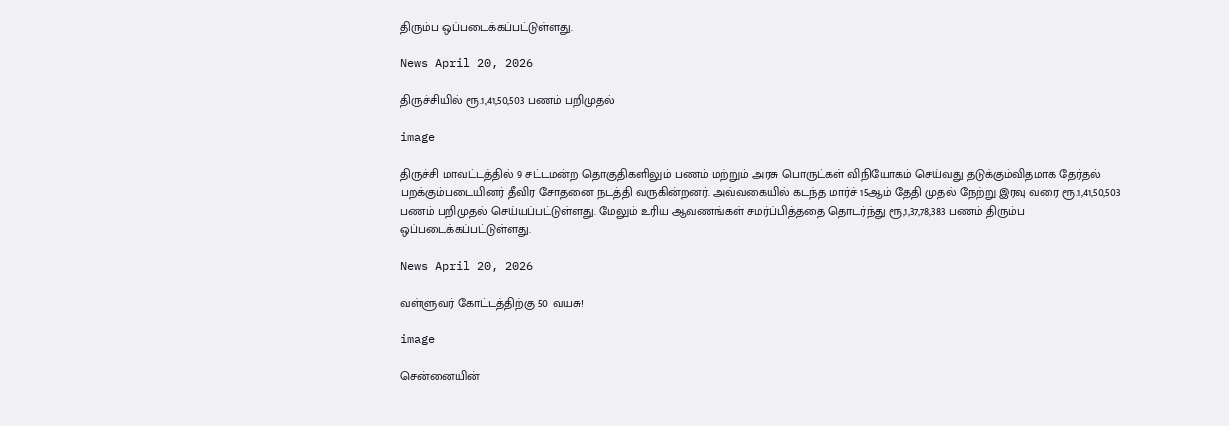திரும்ப ஒப்படைக்கப்பட்டுள்ளது.

News April 20, 2026

திருச்சியில் ரூ.1,41,50,503 பணம் பறிமுதல்

image

திருச்சி மாவட்டத்தில் 9 சட்டமன்ற தொகுதிகளிலும் பணம் மற்றும் அரசு பொருட்கள் விநியோகம் செய்வது தடுக்கும்விதமாக தேர்தல் பறக்கும்படையினர் தீவிர சோதனை நடத்தி வருகின்றனர். அவ்வகையில் கடந்த மார்ச் 15ஆம் தேதி முதல் நேற்று இரவு வரை ரூ.1,41,50,503 பணம் பறிமுதல் செய்யப்பட்டுள்ளது. மேலும் உரிய ஆவணங்கள் சமர்ப்பித்ததை தொடர்ந்து ரூ,1,37,78,383 பணம் திரும்ப ஒப்படைக்கப்பட்டுள்ளது.

News April 20, 2026

வள்ளுவர் கோட்டத்திற்கு 50 வயசு!

image

சென்னையின்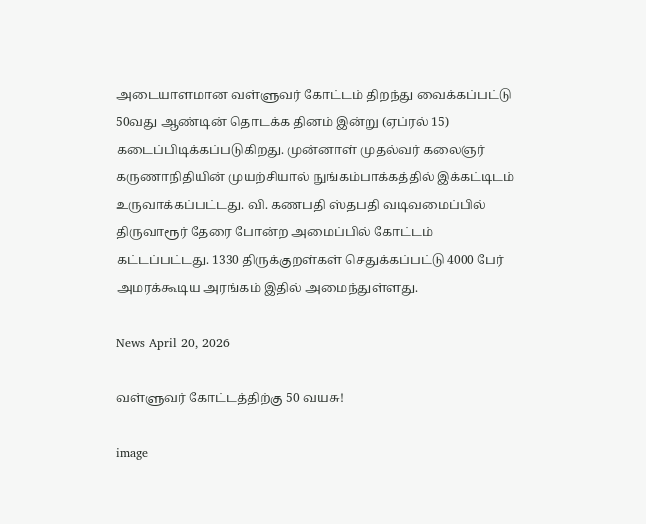அடையாளமான வள்ளுவர் கோட்டம் திறந்து வைக்கப்பட்டு 50வது ஆண்டின் தொடக்க தினம் இன்று (ஏப்ரல் 15) கடைப்பிடிக்கப்படுகிறது. முன்னாள் முதல்வர் கலைஞர் கருணாநிதியின் முயற்சியால் நுங்கம்பாக்கத்தில் இக்கட்டிடம் உருவாக்கப்பட்டது. வி. கணபதி ஸ்தபதி வடிவமைப்பில் திருவாரூர் தேரை போன்ற அமைப்பில் கோட்டம் கட்டப்பட்டது. 1330 திருக்குறள்கள் செதுக்கப்பட்டு 4000 பேர் அமரக்கூடிய அரங்கம் இதில் அமைந்துள்ளது.

News April 20, 2026

வள்ளுவர் கோட்டத்திற்கு 50 வயசு!

image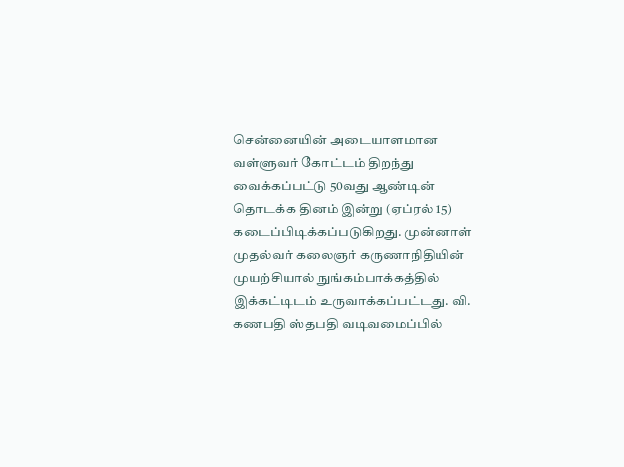சென்னையின் அடையாளமான வள்ளுவர் கோட்டம் திறந்து வைக்கப்பட்டு 50வது ஆண்டின் தொடக்க தினம் இன்று (ஏப்ரல் 15) கடைப்பிடிக்கப்படுகிறது. முன்னாள் முதல்வர் கலைஞர் கருணாநிதியின் முயற்சியால் நுங்கம்பாக்கத்தில் இக்கட்டிடம் உருவாக்கப்பட்டது. வி. கணபதி ஸ்தபதி வடிவமைப்பில்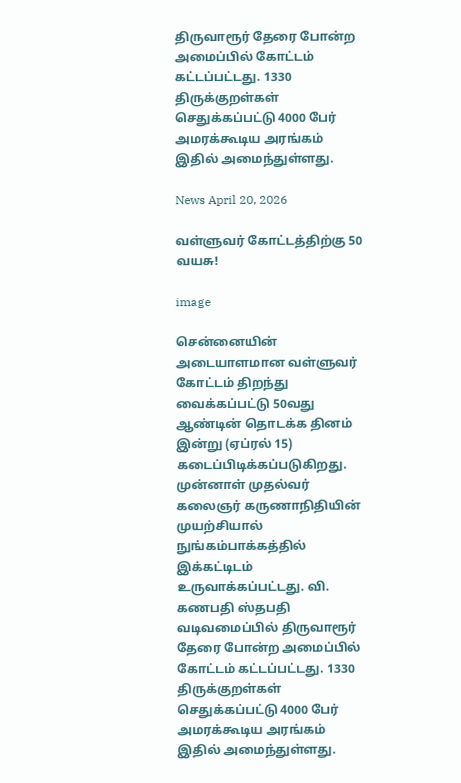திருவாரூர் தேரை போன்ற அமைப்பில் கோட்டம் கட்டப்பட்டது. 1330 திருக்குறள்கள் செதுக்கப்பட்டு 4000 பேர் அமரக்கூடிய அரங்கம் இதில் அமைந்துள்ளது.

News April 20, 2026

வள்ளுவர் கோட்டத்திற்கு 50 வயசு!

image

சென்னையின் அடையாளமான வள்ளுவர் கோட்டம் திறந்து வைக்கப்பட்டு 50வது ஆண்டின் தொடக்க தினம் இன்று (ஏப்ரல் 15) கடைப்பிடிக்கப்படுகிறது. முன்னாள் முதல்வர் கலைஞர் கருணாநிதியின் முயற்சியால் நுங்கம்பாக்கத்தில் இக்கட்டிடம் உருவாக்கப்பட்டது. வி. கணபதி ஸ்தபதி வடிவமைப்பில் திருவாரூர் தேரை போன்ற அமைப்பில் கோட்டம் கட்டப்பட்டது. 1330 திருக்குறள்கள் செதுக்கப்பட்டு 4000 பேர் அமரக்கூடிய அரங்கம் இதில் அமைந்துள்ளது.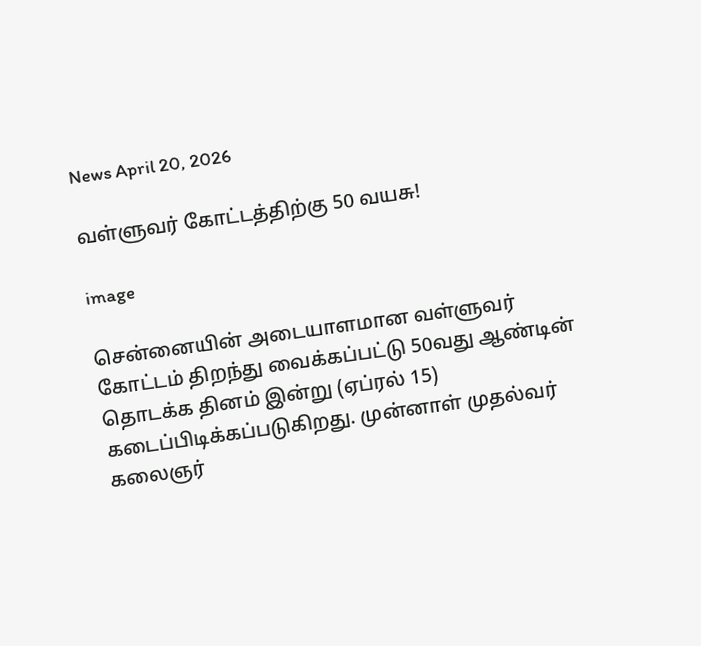News April 20, 2026

வள்ளுவர் கோட்டத்திற்கு 50 வயசு!

image

சென்னையின் அடையாளமான வள்ளுவர் கோட்டம் திறந்து வைக்கப்பட்டு 50வது ஆண்டின் தொடக்க தினம் இன்று (ஏப்ரல் 15) கடைப்பிடிக்கப்படுகிறது. முன்னாள் முதல்வர் கலைஞர்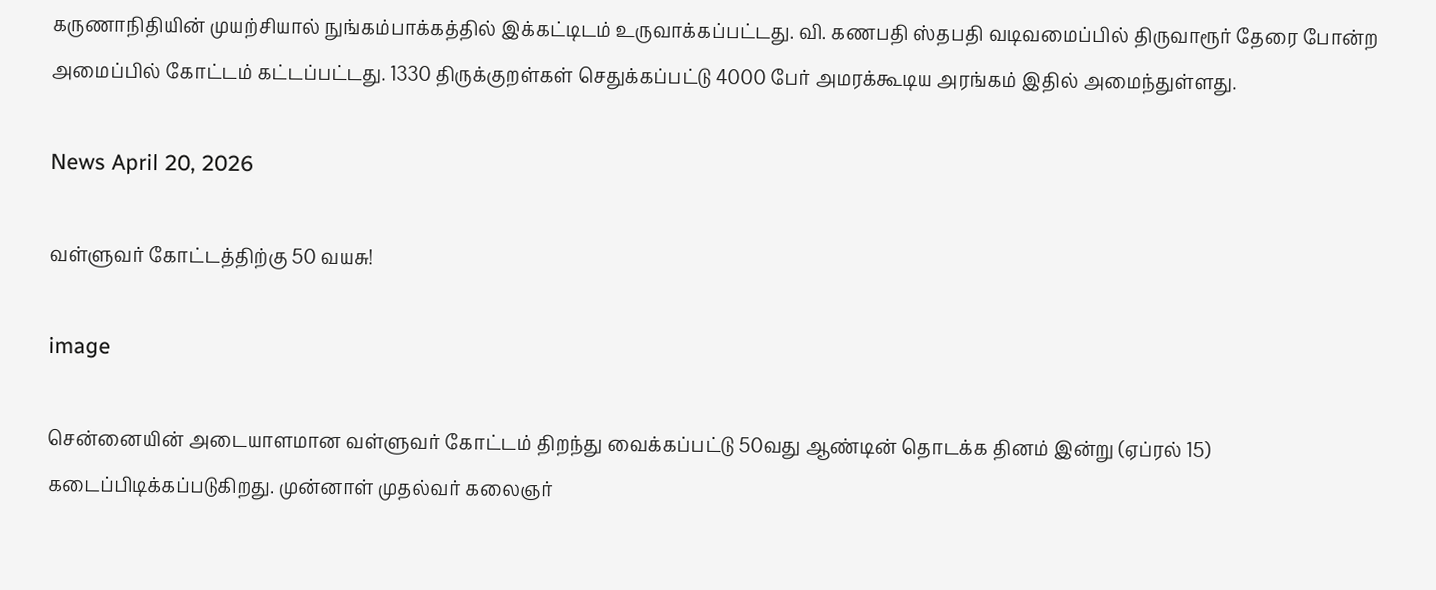கருணாநிதியின் முயற்சியால் நுங்கம்பாக்கத்தில் இக்கட்டிடம் உருவாக்கப்பட்டது. வி. கணபதி ஸ்தபதி வடிவமைப்பில் திருவாரூர் தேரை போன்ற அமைப்பில் கோட்டம் கட்டப்பட்டது. 1330 திருக்குறள்கள் செதுக்கப்பட்டு 4000 பேர் அமரக்கூடிய அரங்கம் இதில் அமைந்துள்ளது.

News April 20, 2026

வள்ளுவர் கோட்டத்திற்கு 50 வயசு!

image

சென்னையின் அடையாளமான வள்ளுவர் கோட்டம் திறந்து வைக்கப்பட்டு 50வது ஆண்டின் தொடக்க தினம் இன்று (ஏப்ரல் 15) கடைப்பிடிக்கப்படுகிறது. முன்னாள் முதல்வர் கலைஞர்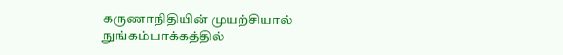கருணாநிதியின் முயற்சியால் நுங்கம்பாக்கத்தில்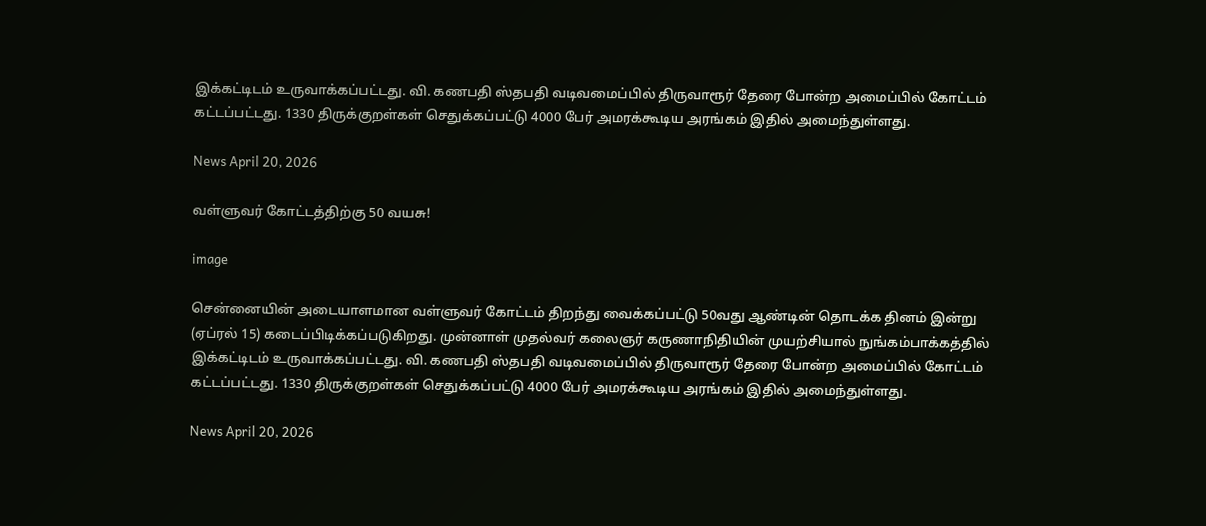இக்கட்டிடம் உருவாக்கப்பட்டது. வி. கணபதி ஸ்தபதி வடிவமைப்பில் திருவாரூர் தேரை போன்ற அமைப்பில் கோட்டம் கட்டப்பட்டது. 1330 திருக்குறள்கள் செதுக்கப்பட்டு 4000 பேர் அமரக்கூடிய அரங்கம் இதில் அமைந்துள்ளது.

News April 20, 2026

வள்ளுவர் கோட்டத்திற்கு 50 வயசு!

image

சென்னையின் அடையாளமான வள்ளுவர் கோட்டம் திறந்து வைக்கப்பட்டு 50வது ஆண்டின் தொடக்க தினம் இன்று (ஏப்ரல் 15) கடைப்பிடிக்கப்படுகிறது. முன்னாள் முதல்வர் கலைஞர் கருணாநிதியின் முயற்சியால் நுங்கம்பாக்கத்தில் இக்கட்டிடம் உருவாக்கப்பட்டது. வி. கணபதி ஸ்தபதி வடிவமைப்பில் திருவாரூர் தேரை போன்ற அமைப்பில் கோட்டம் கட்டப்பட்டது. 1330 திருக்குறள்கள் செதுக்கப்பட்டு 4000 பேர் அமரக்கூடிய அரங்கம் இதில் அமைந்துள்ளது.

News April 20, 2026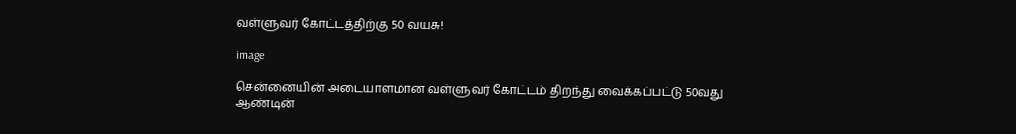வள்ளுவர் கோட்டத்திற்கு 50 வயசு!

image

சென்னையின் அடையாளமான வள்ளுவர் கோட்டம் திறந்து வைக்கப்பட்டு 50வது ஆண்டின்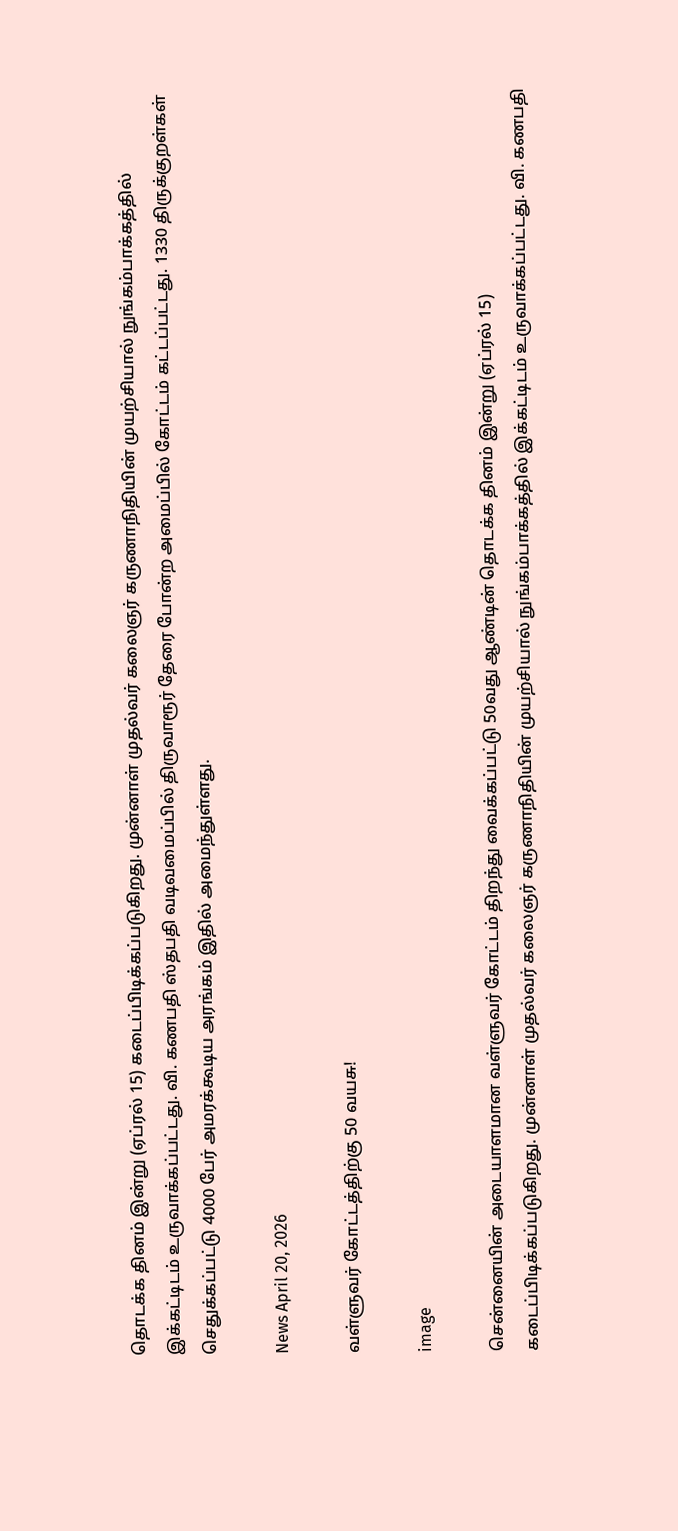தொடக்க தினம் இன்று (ஏப்ரல் 15) கடைப்பிடிக்கப்படுகிறது. முன்னாள் முதல்வர் கலைஞர் கருணாநிதியின் முயற்சியால் நுங்கம்பாக்கத்தில் இக்கட்டிடம் உருவாக்கப்பட்டது. வி. கணபதி ஸ்தபதி வடிவமைப்பில் திருவாரூர் தேரை போன்ற அமைப்பில் கோட்டம் கட்டப்பட்டது. 1330 திருக்குறள்கள் செதுக்கப்பட்டு 4000 பேர் அமரக்கூடிய அரங்கம் இதில் அமைந்துள்ளது.

News April 20, 2026

வள்ளுவர் கோட்டத்திற்கு 50 வயசு!

image

சென்னையின் அடையாளமான வள்ளுவர் கோட்டம் திறந்து வைக்கப்பட்டு 50வது ஆண்டின் தொடக்க தினம் இன்று (ஏப்ரல் 15) கடைப்பிடிக்கப்படுகிறது. முன்னாள் முதல்வர் கலைஞர் கருணாநிதியின் முயற்சியால் நுங்கம்பாக்கத்தில் இக்கட்டிடம் உருவாக்கப்பட்டது. வி. கணபதி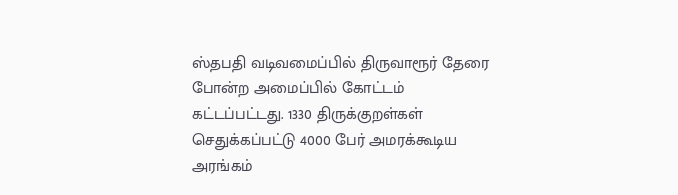ஸ்தபதி வடிவமைப்பில் திருவாரூர் தேரை போன்ற அமைப்பில் கோட்டம் கட்டப்பட்டது. 1330 திருக்குறள்கள் செதுக்கப்பட்டு 4000 பேர் அமரக்கூடிய அரங்கம்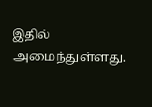இதில் அமைந்துள்ளது.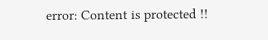error: Content is protected !!